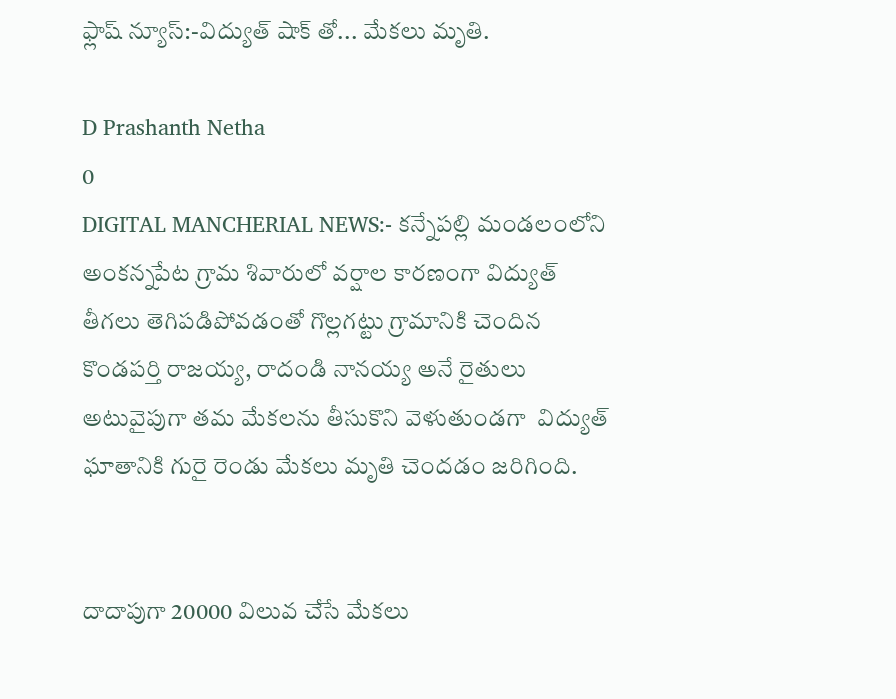ఫ్లాష్ న్యూస్:-విద్యుత్ షాక్ తో... మేకలు మృతి.

D Prashanth Netha
0
DIGITAL MANCHERIAL NEWS:- కన్నేపల్లి మండలంలోని అంకన్నపేట గ్రామ శివారులో వర్షాల కారణంగా విద్యుత్ తీగలు తెగిపడిపోవడంతో గొల్లగట్టు గ్రామానికి చెందిన కొండపర్తి రాజయ్య, రాదండి నానయ్య అనే రైతులు అటువైపుగా తమ మేకలను తీసుకొని వెళుతుండగా  విద్యుత్ ఘాతానికి గురై రెండు మేకలు మృతి చెందడం జరిగింది.


దాదాపుగా 20000 విలువ చేసే మేకలు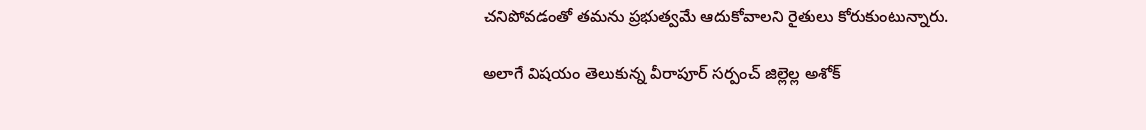చనిపోవడంతో తమను ప్రభుత్వమే ఆదుకోవాలని రైతులు కోరుకుంటున్నారు.

అలాగే విషయం తెలుకున్న వీరాపూర్ సర్పంచ్ జిల్లెల్ల అశోక్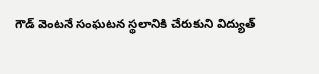గౌడ్ వెంటనే సంఘటన స్థలానికి చేరుకుని విద్యుత్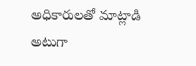అధికారులతో మాట్లాడి అటుగా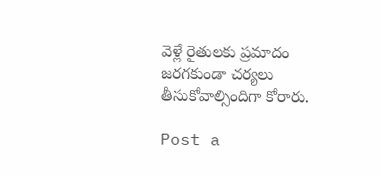వెళ్లే రైతులకు ప్రమాదం జరగకుండా చర్యలు తీసుకోవాల్సిందిగా కోరారు.

Post a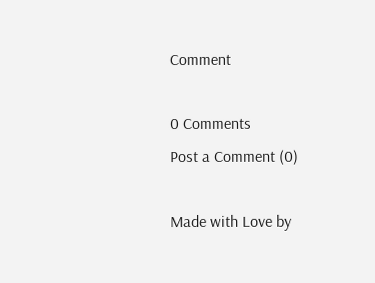Comment

0 Comments
Post a Comment (0)

Made with Love by